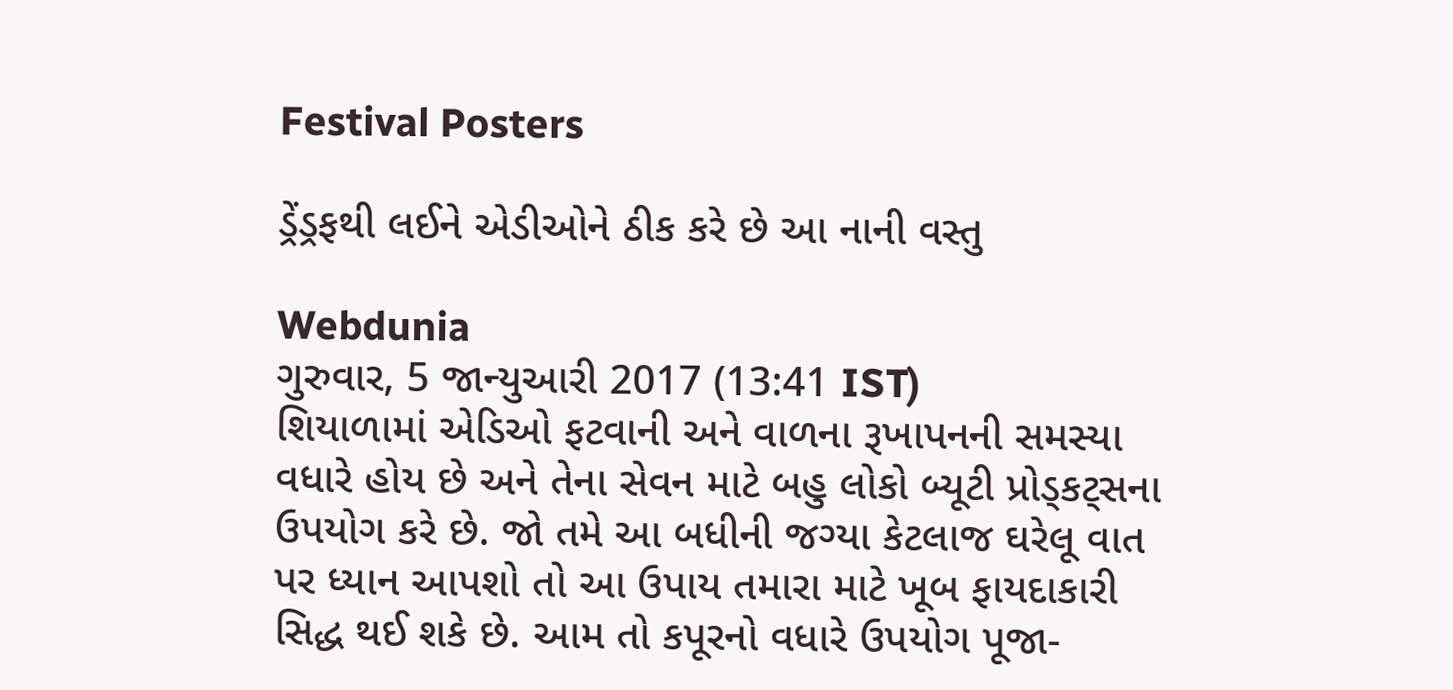Festival Posters

ડ્રેંડ્રફથી લઈને એડીઓને ઠીક કરે છે આ નાની વસ્તુ

Webdunia
ગુરુવાર, 5 જાન્યુઆરી 2017 (13:41 IST)
શિયાળામાં એડિઓ ફટવાની અને વાળના રૂખાપનની સમસ્યા વધારે હોય છે અને તેના સેવન માટે બહુ લોકો બ્યૂટી પ્રોડ્કટ્સના ઉપયોગ કરે છે. જો તમે આ બધીની જગ્યા કેટલાજ ઘરેલૂ વાત પર ધ્યાન આપશો તો આ ઉપાય તમારા માટે ખૂબ ફાયદાકારી સિદ્ધ થઈ શકે છે. આમ તો કપૂરનો વધારે ઉપયોગ પૂજા-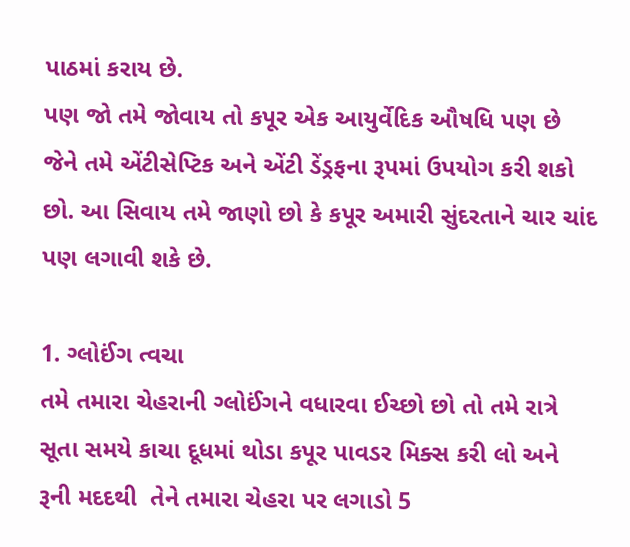પાઠમાં કરાય છે.
પણ જો તમે જોવાય તો કપૂર એક આયુર્વેદિક ઔષધિ પણ છે જેને તમે એંટીસેપ્ટિક અને એંટી ડેંડ્રફના રૂપમાં ઉપયોગ કરી શકો છો. આ સિવાય તમે જાણો છો કે કપૂર અમારી સુંદરતાને ચાર ચાંદ પણ લગાવી શકે છે.

1. ગ્લોઈંગ ત્વચા
તમે તમારા ચેહરાની ગ્લોઈંગને વધારવા ઈચ્છો છો તો તમે રાત્રે સૂતા સમયે કાચા દૂધમાં થોડા કપૂર પાવડર મિક્સ કરી લો અને રૂની મદદથી  તેને તમારા ચેહરા પર લગાડો 5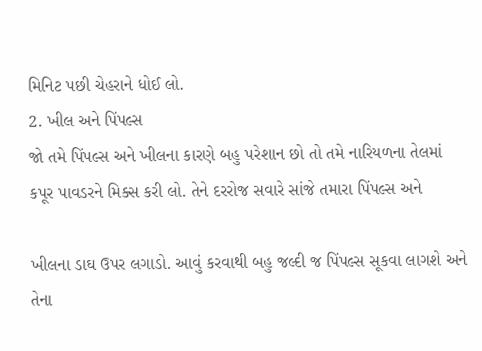મિનિટ પછી ચેહરાને ધોઈ લો.
2. ખીલ અને પિંપલ્સ
જો તમે પિંપલ્સ અને ખીલના કારણે બહુ પરેશાન છો તો તમે નારિયળના તેલમાં કપૂર પાવડરને મિક્સ કરી લો. તેને દરરોજ સવારે સાંજે તમારા પિંપલ્સ અને

ખીલના ડાઘ ઉપર લગાડો. આવું કરવાથી બહુ જલ્દી જ પિંપલ્સ સૂકવા લાગશે અને તેના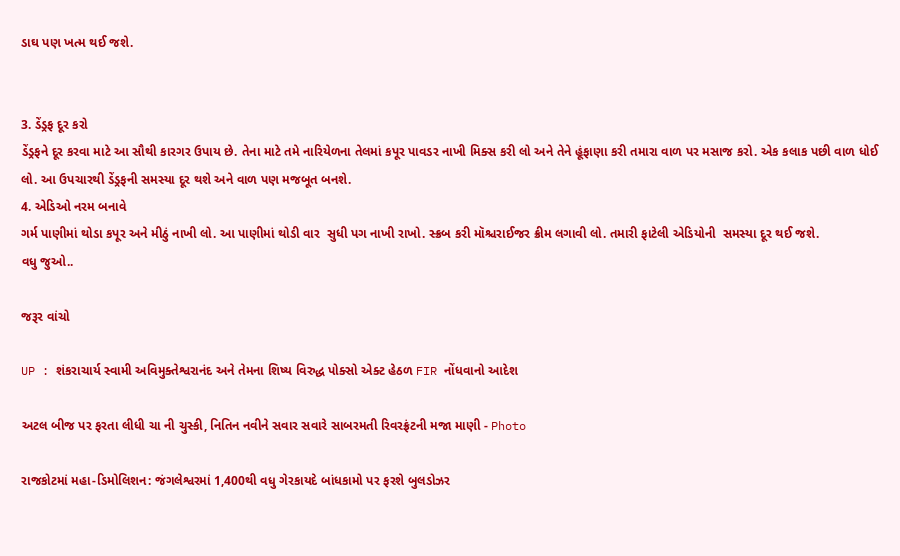ડાઘ પણ ખત્મ થઈ જશે.


3. ડેંડ્રફ દૂર કરો
ડેંડ્રફને દૂર કરવા માટે આ સૌથી કારગર ઉપાય છે. તેના માટે તમે નારિયેળના તેલમાં કપૂર પાવડર નાખી મિક્સ કરી લો અને તેને હૂંફાણા કરી તમારા વાળ પર મસાજ કરો. એક કલાક પછી વાળ ધોઈ લો. આ ઉપચારથી ડેંડ્રફની સમસ્યા દૂર થશે અને વાળ પણ મજબૂત બનશે.
4. એડિઓ નરમ બનાવે
ગર્મ પાણીમાં થોડા કપૂર અને મીઠું નાખી લો. આ પાણીમાં થોડી વાર  સુધી પગ નાખી રાખો. સ્ક્રબ કરી મૉશ્ચરાઈજર ક્રીમ લગાવી લો. તમારી ફાટેલી એડિયોની  સમસ્યા દૂર થઈ જશે.
વધુ જુઓ..

જરૂર વાંચો

UP : શંકરાચાર્ય સ્વામી અવિમુક્તેશ્વરાનંદ અને તેમના શિષ્ય વિરુદ્ધ પોક્સો એક્ટ હેઠળ FIR નોંધવાનો આદેશ

અટલ બીજ પર ફરતા લીધી ચા ની ચુસ્કી, નિતિન નવીને સવાર સવારે સાબરમતી રિવરફ્રંટની મજા માણી - Photo

રાજકોટમાં મહા-ડિમોલિશન: જંગલેશ્વરમાં 1,400થી વધુ ગેરકાયદે બાંધકામો પર ફરશે બુલડોઝર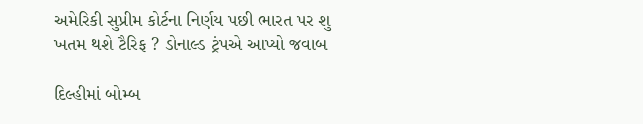અમેરિકી સુપ્રીમ કોર્ટના નિર્ણય પછી ભારત પર શુ ખતમ થશે ટૈરિફ ? ડોનાલ્ડ ટ્રંપએ આપ્યો જવાબ

દિલ્હીમાં બોમ્બ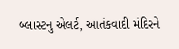બ્લાસ્ટનુ એલર્ટ, આતંકવાદી મંદિરને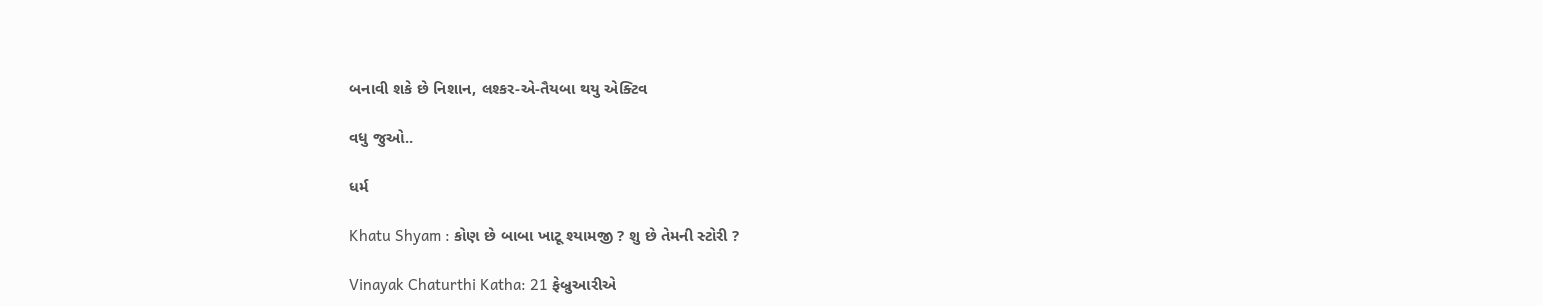બનાવી શકે છે નિશાન, લશ્કર-એ-તૈયબા થયુ એક્ટિવ

વધુ જુઓ..

ધર્મ

Khatu Shyam : કોણ છે બાબા ખાટૂ શ્યામજી ? શુ છે તેમની સ્ટોરી ?

Vinayak Chaturthi Katha: 21 ફેબ્રુઆરીએ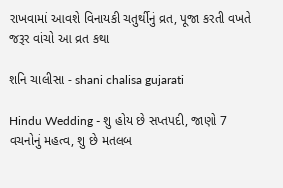રાખવામાં આવશે વિનાયકી ચતુર્થીનું વ્રત, પૂજા કરતી વખતે જરૂર વાંચો આ વ્રત કથા

શનિ ચાલીસા - shani chalisa gujarati

Hindu Wedding - શુ હોય છે સપ્તપદી, જાણો 7 વચનોનું મહત્વ, શુ છે મતલબ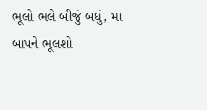ભૂલો ભલે બીજું બધું, મા બાપને ભૂલશો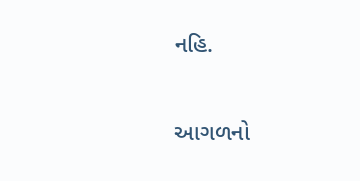નહિ.

આગળનો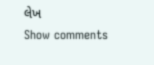લેખ
Show comments